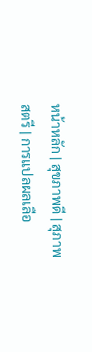หน้าหลัก | สุขภาพดี | สุภาพสตรี | การแปลผลเลือ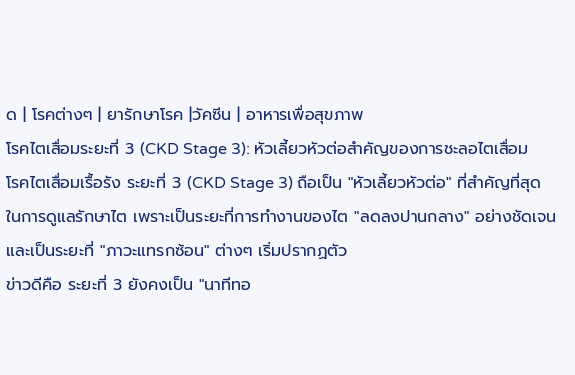ด | โรคต่างๆ | ยารักษาโรค |วัคซีน | อาหารเพื่อสุขภาพ
โรคไตเสื่อมระยะที่ 3 (CKD Stage 3): หัวเลี้ยวหัวต่อสำคัญของการชะลอไตเสื่อม
โรคไตเสื่อมเรื้อรัง ระยะที่ 3 (CKD Stage 3) ถือเป็น "หัวเลี้ยวหัวต่อ" ที่สำคัญที่สุดในการดูแลรักษาไต เพราะเป็นระยะที่การทำงานของไต "ลดลงปานกลาง" อย่างชัดเจน และเป็นระยะที่ "ภาวะแทรกซ้อน" ต่างๆ เริ่มปรากฏตัว
ข่าวดีคือ ระยะที่ 3 ยังคงเป็น "นาทีทอ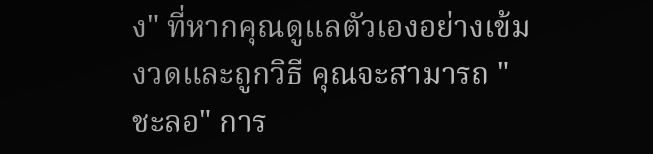ง" ที่หากคุณดูแลตัวเองอย่างเข้มงวดและถูกวิธี คุณจะสามารถ "ชะลอ" การ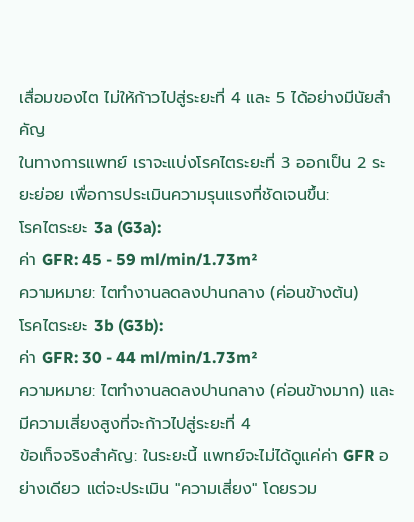เสื่อมของไต ไม่ให้ก้าวไปสู่ระยะที่ 4 และ 5 ได้อย่างมีนัยสำคัญ
ในทางการแพทย์ เราจะแบ่งโรคไตระยะที่ 3 ออกเป็น 2 ระยะย่อย เพื่อการประเมินความรุนแรงที่ชัดเจนขึ้น:
โรคไตระยะ 3a (G3a):
ค่า GFR: 45 - 59 ml/min/1.73m²
ความหมาย: ไตทำงานลดลงปานกลาง (ค่อนข้างต้น)
โรคไตระยะ 3b (G3b):
ค่า GFR: 30 - 44 ml/min/1.73m²
ความหมาย: ไตทำงานลดลงปานกลาง (ค่อนข้างมาก) และมีความเสี่ยงสูงที่จะก้าวไปสู่ระยะที่ 4
ข้อเท็จจริงสำคัญ: ในระยะนี้ แพทย์จะไม่ได้ดูแค่ค่า GFR อย่างเดียว แต่จะประเมิน "ความเสี่ยง" โดยรวม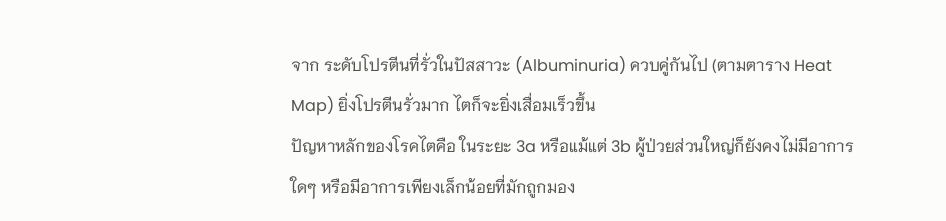จาก ระดับโปรตีนที่รั่วในปัสสาวะ (Albuminuria) ควบคู่กันไป (ตามตาราง Heat Map) ยิ่งโปรตีนรั่วมาก ไตก็จะยิ่งเสื่อมเร็วขึ้น
ปัญหาหลักของโรคไตคือ ในระยะ 3a หรือแม้แต่ 3b ผู้ป่วยส่วนใหญ่ก็ยังคงไม่มีอาการใดๆ หรือมีอาการเพียงเล็กน้อยที่มักถูกมอง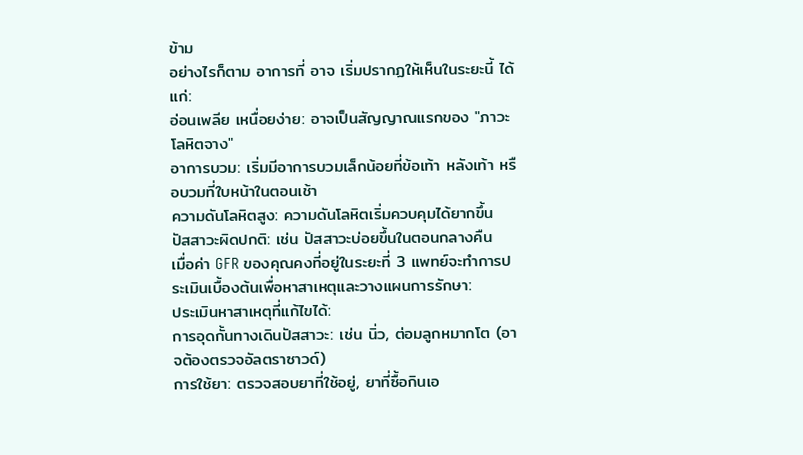ข้าม
อย่างไรก็ตาม อาการที่ อาจ เริ่มปรากฏให้เห็นในระยะนี้ ได้แก่:
อ่อนเพลีย เหนื่อยง่าย: อาจเป็นสัญญาณแรกของ "ภาวะโลหิตจาง"
อาการบวม: เริ่มมีอาการบวมเล็กน้อยที่ข้อเท้า หลังเท้า หรือบวมที่ใบหน้าในตอนเช้า
ความดันโลหิตสูง: ความดันโลหิตเริ่มควบคุมได้ยากขึ้น
ปัสสาวะผิดปกติ: เช่น ปัสสาวะบ่อยขึ้นในตอนกลางคืน
เมื่อค่า GFR ของคุณคงที่อยู่ในระยะที่ 3 แพทย์จะทำการประเมินเบื้องต้นเพื่อหาสาเหตุและวางแผนการรักษา:
ประเมินหาสาเหตุที่แก้ไขได้:
การอุดกั้นทางเดินปัสสาวะ: เช่น นิ่ว, ต่อมลูกหมากโต (อาจต้องตรวจอัลตราซาวด์)
การใช้ยา: ตรวจสอบยาที่ใช้อยู่, ยาที่ซื้อกินเอ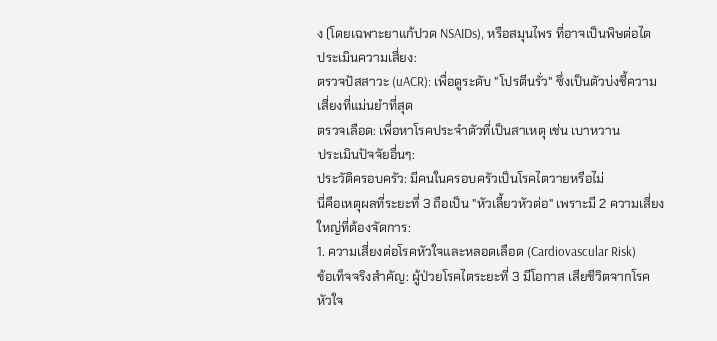ง (โดยเฉพาะยาแก้ปวด NSAIDs), หรือสมุนไพร ที่อาจเป็นพิษต่อไต
ประเมินความเสี่ยง:
ตรวจปัสสาวะ (uACR): เพื่อดูระดับ "โปรตีนรั่ว" ซึ่งเป็นตัวบ่งชี้ความเสี่ยงที่แม่นยำที่สุด
ตรวจเลือด: เพื่อหาโรคประจำตัวที่เป็นสาเหตุ เช่น เบาหวาน
ประเมินปัจจัยอื่นๆ:
ประวัติครอบครัว: มีคนในครอบครัวเป็นโรคไตวายหรือไม่
นี่คือเหตุผลที่ระยะที่ 3 ถือเป็น "หัวเลี้ยวหัวต่อ" เพราะมี 2 ความเสี่ยงใหญ่ที่ต้องจัดการ:
1. ความเสี่ยงต่อโรคหัวใจและหลอดเลือด (Cardiovascular Risk)
ข้อเท็จจริงสำคัญ: ผู้ป่วยโรคไตระยะที่ 3 มีโอกาส เสียชีวิตจากโรคหัวใจ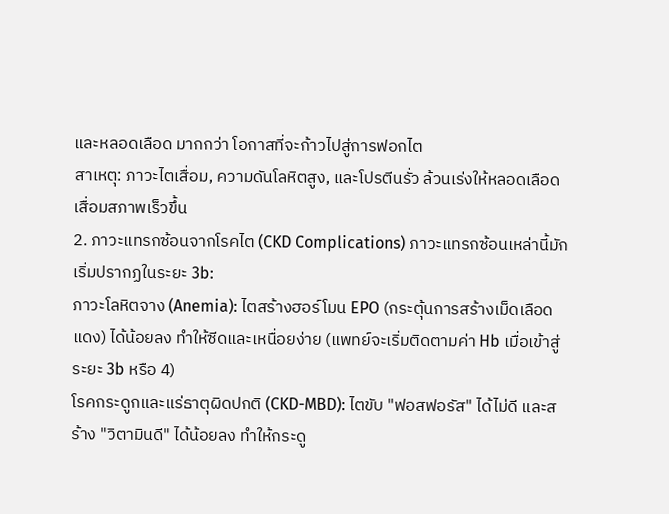และหลอดเลือด มากกว่า โอกาสที่จะก้าวไปสู่การฟอกไต
สาเหตุ: ภาวะไตเสื่อม, ความดันโลหิตสูง, และโปรตีนรั่ว ล้วนเร่งให้หลอดเลือดเสื่อมสภาพเร็วขึ้น
2. ภาวะแทรกซ้อนจากโรคไต (CKD Complications) ภาวะแทรกซ้อนเหล่านี้มักเริ่มปรากฏในระยะ 3b:
ภาวะโลหิตจาง (Anemia): ไตสร้างฮอร์โมน EPO (กระตุ้นการสร้างเม็ดเลือดแดง) ได้น้อยลง ทำให้ซีดและเหนื่อยง่าย (แพทย์จะเริ่มติดตามค่า Hb เมื่อเข้าสู่ระยะ 3b หรือ 4)
โรคกระดูกและแร่ธาตุผิดปกติ (CKD-MBD): ไตขับ "ฟอสฟอรัส" ได้ไม่ดี และสร้าง "วิตามินดี" ได้น้อยลง ทำให้กระดู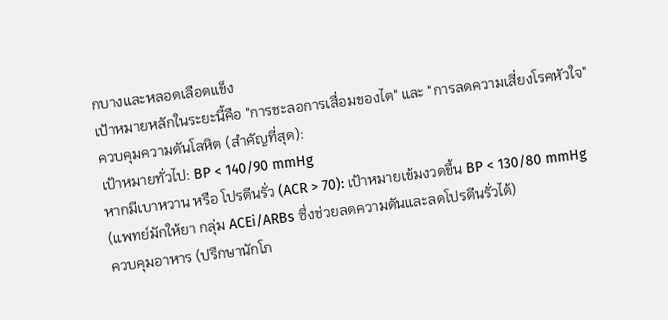กบางและหลอดเลือดแข็ง
เป้าหมายหลักในระยะนี้คือ "การชะลอการเสื่อมของไต" และ "การลดความเสี่ยงโรคหัวใจ"
ควบคุมความดันโลหิต (สำคัญที่สุด):
เป้าหมายทั่วไป: BP < 140/90 mmHg
หากมีเบาหวาน หรือ โปรตีนรั่ว (ACR > 70): เป้าหมายเข้มงวดขึ้น BP < 130/80 mmHg
(แพทย์มักให้ยา กลุ่ม ACEi/ARBs ซึ่งช่วยลดความดันและลดโปรตีนรั่วได้)
ควบคุมอาหาร (ปรึกษานักโภ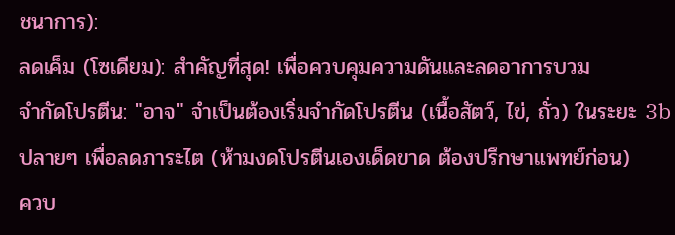ชนาการ):
ลดเค็ม (โซเดียม): สำคัญที่สุด! เพื่อควบคุมความดันและลดอาการบวม
จำกัดโปรตีน: "อาจ" จำเป็นต้องเริ่มจำกัดโปรตีน (เนื้อสัตว์, ไข่, ถั่ว) ในระยะ 3b ปลายๆ เพื่อลดภาระไต (ห้ามงดโปรตีนเองเด็ดขาด ต้องปรึกษาแพทย์ก่อน)
ควบ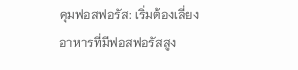คุมฟอสฟอรัส: เริ่มต้องเลี่ยงอาหารที่มีฟอสฟอรัสสูง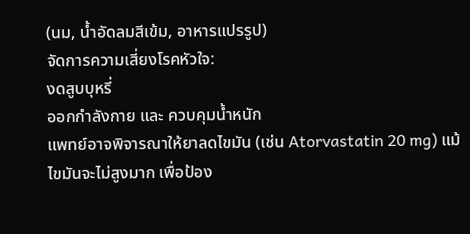(นม, น้ำอัดลมสีเข้ม, อาหารแปรรูป)
จัดการความเสี่ยงโรคหัวใจ:
งดสูบบุหรี่
ออกกำลังกาย และ ควบคุมน้ำหนัก
แพทย์อาจพิจารณาให้ยาลดไขมัน (เช่น Atorvastatin 20 mg) แม้ไขมันจะไม่สูงมาก เพื่อป้อง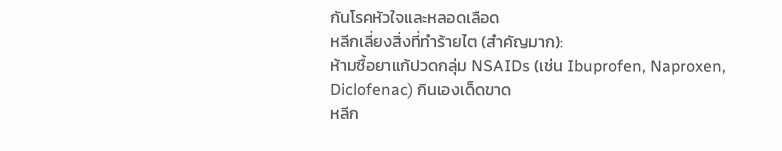กันโรคหัวใจและหลอดเลือด
หลีกเลี่ยงสิ่งที่ทำร้ายไต (สำคัญมาก):
ห้ามซื้อยาแก้ปวดกลุ่ม NSAIDs (เช่น Ibuprofen, Naproxen, Diclofenac) กินเองเด็ดขาด
หลีก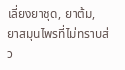เลี่ยงยาชุด, ยาต้ม, ยาสมุนไพรที่ไม่ทราบส่ว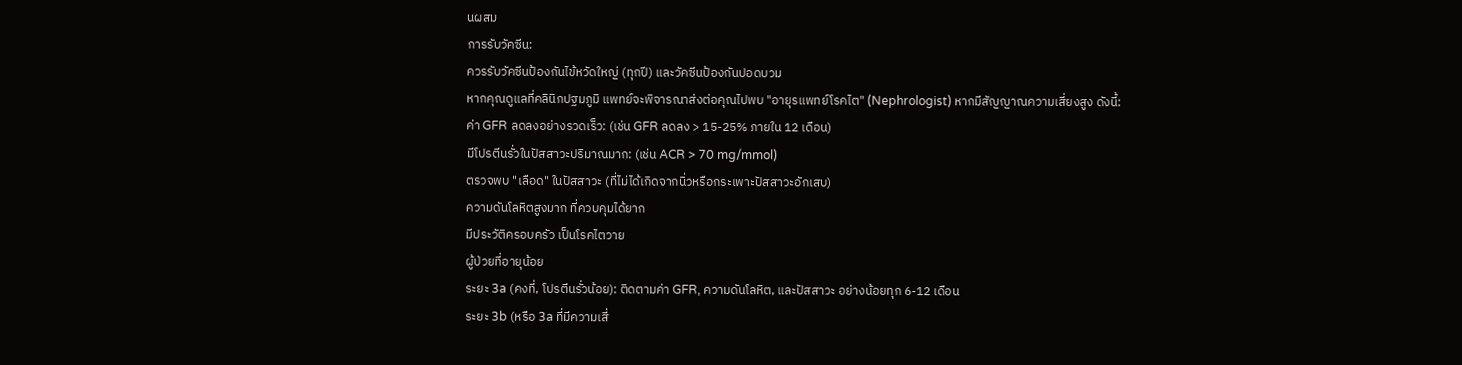นผสม
การรับวัคซีน:
ควรรับวัคซีนป้องกันไข้หวัดใหญ่ (ทุกปี) และวัคซีนป้องกันปอดบวม
หากคุณดูแลที่คลินิกปฐมภูมิ แพทย์จะพิจารณาส่งต่อคุณไปพบ "อายุรแพทย์โรคไต" (Nephrologist) หากมีสัญญาณความเสี่ยงสูง ดังนี้:
ค่า GFR ลดลงอย่างรวดเร็ว: (เช่น GFR ลดลง > 15-25% ภายใน 12 เดือน)
มีโปรตีนรั่วในปัสสาวะปริมาณมาก: (เช่น ACR > 70 mg/mmol)
ตรวจพบ "เลือด" ในปัสสาวะ (ที่ไม่ได้เกิดจากนิ่วหรือกระเพาะปัสสาวะอักเสบ)
ความดันโลหิตสูงมาก ที่ควบคุมได้ยาก
มีประวัติครอบครัว เป็นโรคไตวาย
ผู้ป่วยที่อายุน้อย
ระยะ 3a (คงที่, โปรตีนรั่วน้อย): ติดตามค่า GFR, ความดันโลหิต, และปัสสาวะ อย่างน้อยทุก 6-12 เดือน
ระยะ 3b (หรือ 3a ที่มีความเสี่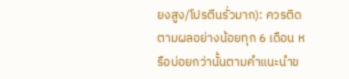ยงสูง/โปรตีนรั่วมาก): ควรติดตามผลอย่างน้อยทุก 6 เดือน หรือบ่อยกว่านั้นตามคำแนะนำข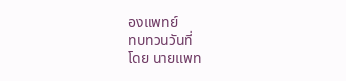องแพทย์
ทบทวนวันที่
โดย นายแพท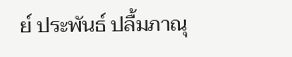ย์ ประพันธ์ ปลื้มภาณุ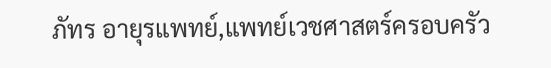ภัทร อายุรแพทย์,แพทย์เวชศาสตร์ครอบครัว